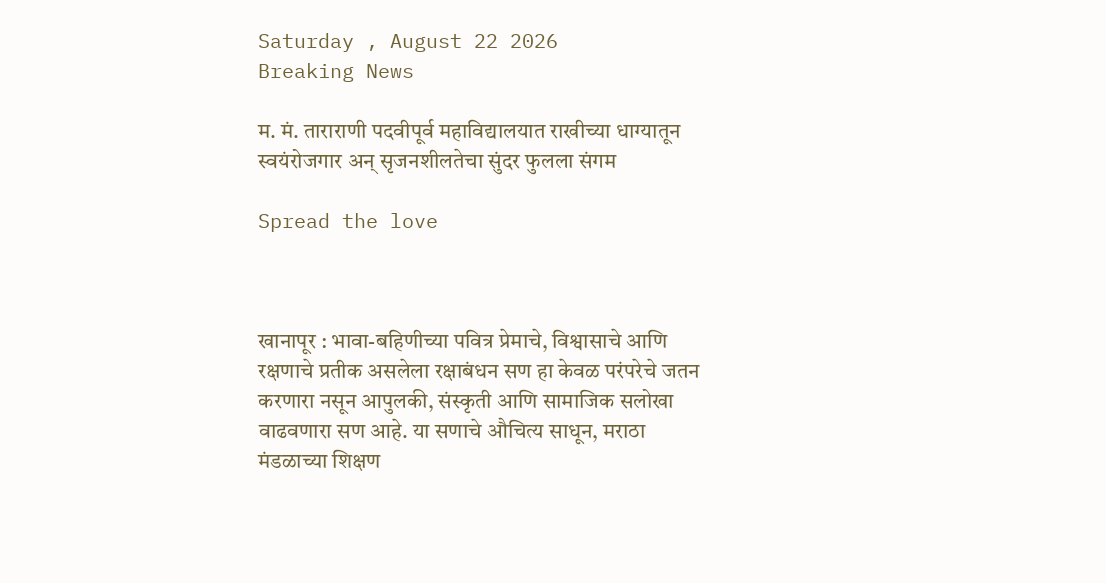Saturday , August 22 2026
Breaking News

म. मं. ताराराणी पदवीपूर्व महाविद्यालयात राखीच्या धाग्यातून स्वयंरोजगार अन् सृजनशीलतेचा सुंदर फुलला संगम

Spread the love



खानापूर : भावा-बहिणीच्या पवित्र प्रेमाचे, विश्वासाचे आणि रक्षणाचे प्रतीक असलेला रक्षाबंधन सण हा केवळ परंपरेचे जतन करणारा नसून आपुलकी, संस्कृती आणि सामाजिक सलोखा वाढवणारा सण आहे. या सणाचे औचित्य साधून, मराठा मंडळाच्या शिक्षण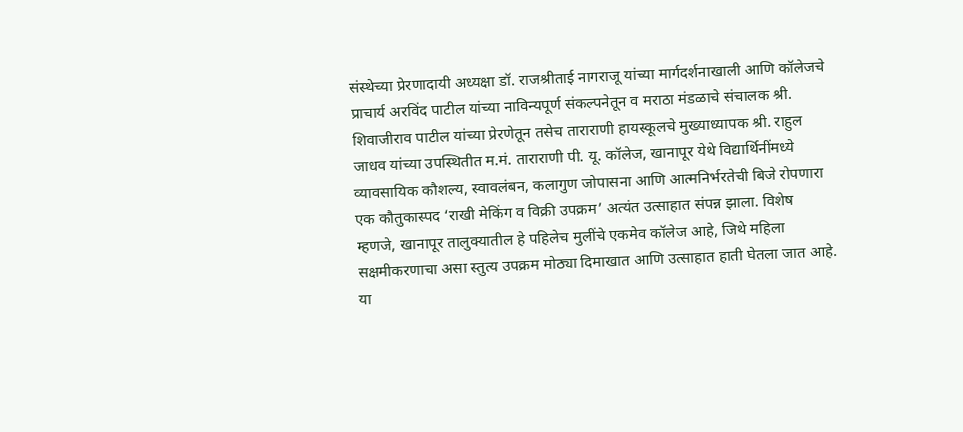संस्थेच्या प्रेरणादायी अध्यक्षा डॉ. राजश्रीताई नागराजू यांच्या मार्गदर्शनाखाली आणि कॉलेजचे प्राचार्य अरविंद पाटील यांच्या नाविन्यपूर्ण संकल्पनेतून व मराठा मंडळाचे संचालक श्री. शिवाजीराव पाटील यांच्या प्रेरणेतून तसेच ताराराणी हायस्कूलचे मुख्याध्यापक श्री. राहुल जाधव यांच्या उपस्थितीत म.मं. ताराराणी पी. यू. कॉलेज, खानापूर येथे विद्यार्थिनींमध्ये व्यावसायिक कौशल्य, स्वावलंबन, कलागुण जोपासना आणि आत्मनिर्भरतेची बिजे रोपणारा एक कौतुकास्पद ‘राखी मेकिंग व विक्री उपक्रम’ अत्यंत उत्साहात संपन्न झाला. विशेष म्हणजे, खानापूर तालुक्यातील हे पहिलेच मुलींचे एकमेव कॉलेज आहे, जिथे महिला सक्षमीकरणाचा असा स्तुत्य उपक्रम मोठ्या दिमाखात आणि उत्साहात हाती घेतला जात आहे.
या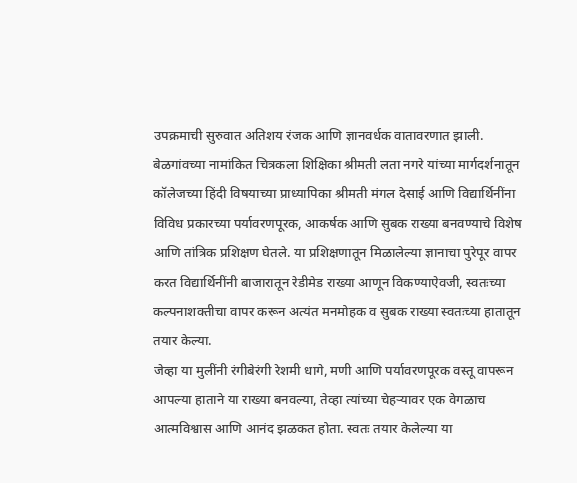उपक्रमाची सुरुवात अतिशय रंजक आणि ज्ञानवर्धक वातावरणात झाली. बेळगांवच्या नामांकित चित्रकला शिक्षिका श्रीमती लता नगरे यांच्या मार्गदर्शनातून कॉलेजच्या हिंदी विषयाच्या प्राध्यापिका श्रीमती मंगल देसाई आणि विद्यार्थिनींना विविध प्रकारच्या पर्यावरणपूरक, आकर्षक आणि सुबक राख्या बनवण्याचे विशेष आणि तांत्रिक प्रशिक्षण घेतले. या प्रशिक्षणातून मिळालेल्या ज्ञानाचा पुरेपूर वापर करत विद्यार्थिनींनी बाजारातून रेडीमेड राख्या आणून विकण्याऐवजी, स्वतःच्या कल्पनाशक्तीचा वापर करून अत्यंत मनमोहक व सुबक राख्या स्वतःच्या हातातून तयार केल्या.
जेव्हा या मुलींनी रंगीबेरंगी रेशमी धागे, मणी आणि पर्यावरणपूरक वस्तू वापरून आपल्या हाताने या राख्या बनवल्या, तेव्हा त्यांच्या चेहऱ्यावर एक वेगळाच आत्मविश्वास आणि आनंद झळकत होता. स्वतः तयार केलेल्या या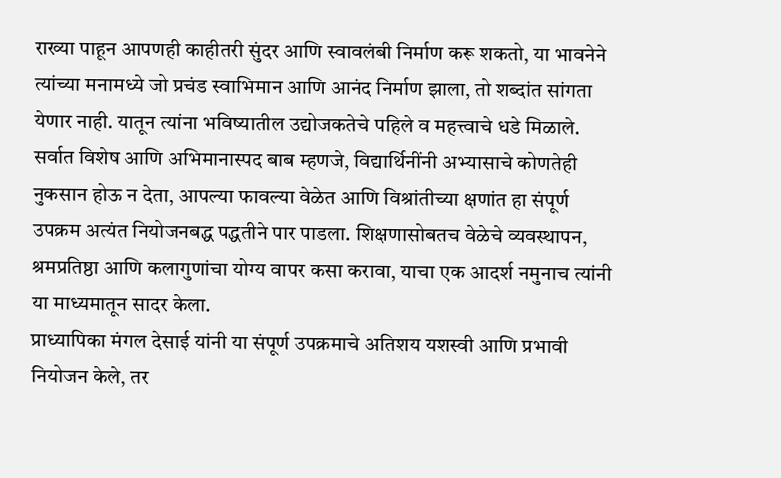राख्या पाहून आपणही काहीतरी सुंदर आणि स्वावलंबी निर्माण करू शकतो, या भावनेने त्यांच्या मनामध्ये जो प्रचंड स्वाभिमान आणि आनंद निर्माण झाला, तो शब्दांत सांगता येणार नाही. यातून त्यांना भविष्यातील उद्योजकतेचे पहिले व महत्त्वाचे धडे मिळाले.
सर्वात विशेष आणि अभिमानास्पद बाब म्हणजे, विद्यार्थिनींनी अभ्यासाचे कोणतेही नुकसान होऊ न देता, आपल्या फावल्या वेळेत आणि विश्रांतीच्या क्षणांत हा संपूर्ण उपक्रम अत्यंत नियोजनबद्ध पद्धतीने पार पाडला. शिक्षणासोबतच वेळेचे व्यवस्थापन, श्रमप्रतिष्ठा आणि कलागुणांचा योग्य वापर कसा करावा, याचा एक आदर्श नमुनाच त्यांनी या माध्यमातून सादर केला.
प्राध्यापिका मंगल देसाई यांनी या संपूर्ण उपक्रमाचे अतिशय यशस्वी आणि प्रभावी नियोजन केले, तर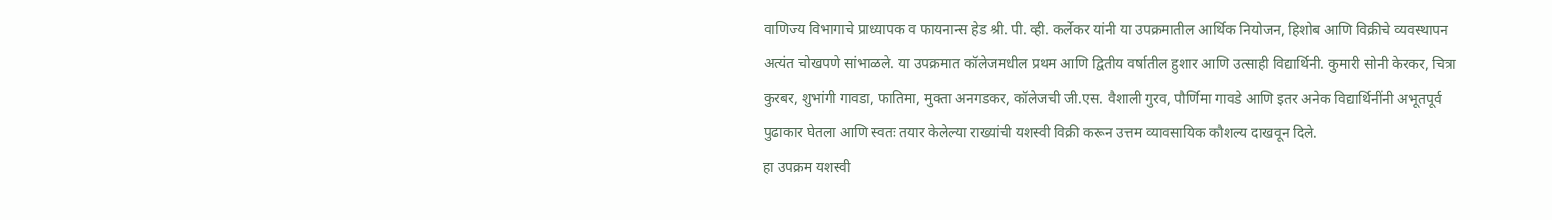वाणिज्य विभागाचे प्राध्यापक व फायनान्स हेड श्री. पी. व्ही. कर्लेकर यांनी या उपक्रमातील आर्थिक नियोजन, हिशोब आणि विक्रीचे व्यवस्थापन अत्यंत चोखपणे सांभाळले. या उपक्रमात कॉलेजमधील प्रथम आणि द्वितीय वर्षातील हुशार आणि उत्साही विद्यार्थिनी. कुमारी सोनी केरकर, चित्रा कुरबर, शुभांगी गावडा, फातिमा, मुक्ता अनगडकर, कॉलेजची जी.एस. वैशाली गुरव, पौर्णिमा गावडे आणि इतर अनेक विद्यार्थिनींनी अभूतपूर्व पुढाकार घेतला आणि स्वतः तयार केलेल्या राख्यांची यशस्वी विक्री करून उत्तम व्यावसायिक कौशल्य दाखवून दिले.
हा उपक्रम यशस्वी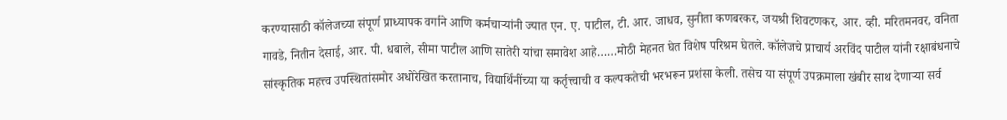करण्यासाठी कॉलेजच्या संपूर्ण प्राध्यापक वर्गाने आणि कर्मचाऱ्यांनी ज्यात एन. ए. पाटील, टी. आर. जाधव, सुनीता कणबरकर, जयश्री शिवटणकर, आर. व्ही. मरितमनवर, वनिता गावडे, नितीन देसाई, आर. पी. धबाले, सीमा पाटील आणि सातेरी यांचा समावेश आहे……मोठी मेहनत घेत विशेष परिश्रम घेतले. कॉलेजचे प्राचार्य अरविंद पाटील यांनी रक्षाबंधनाचे सांस्कृतिक महत्त्व उपस्थितांसमोर अधोरेखित करतानाच, विद्यार्थिनींच्या या कर्तृत्त्वाची व कल्पकतेची भरभरून प्रशंसा केली. तसेच या संपूर्ण उपक्रमाला खंबीर साथ देणाऱ्या सर्व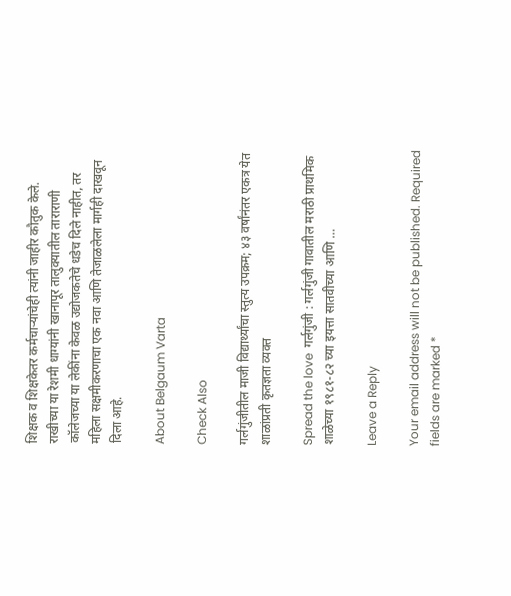शिक्षक व शिक्षकेतर कर्मचाऱ्यांचेही त्यांनी जाहीर कौतुक केले.
राखीच्या या रेशमी धाग्यांनी खानापूर तालुक्यातील ताराराणी कॉलेजच्या या लेकींना केवळ उद्योजकतेचे धडेच दिले नाहीत, तर महिला सक्षमीकरणाचा एक नवा आणि तेजाळलेला मार्गही दाखवून दिला आहे.

About Belgaum Varta

Check Also

गर्लगुंजीतील माजी विद्यार्थ्यांचा स्तुत्य उपक्रम; ४३ वर्षांनंतर एकत्र येत शाळांप्रती कृतज्ञता व्यक्त

Spread the love  गर्लगुंजी : गर्लगुंजी गावातील मराठी प्राथमिक शाळेच्या १९८१-८२ च्या इयत्ता सातवीच्या आणि …

Leave a Reply

Your email address will not be published. Required fields are marked *